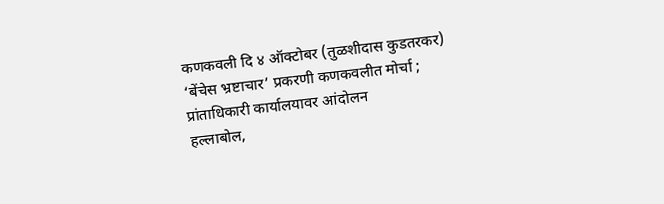कणकवली दि ४ ऑक्टोबर (तुळशीदास कुडतरकर)
‘बेंचेस भ्रष्टाचार’ प्रकरणी कणकवलीत मोर्चा ; प्रांताधिकारी कार्यालयावर आंदोलन
हल्लाबोल,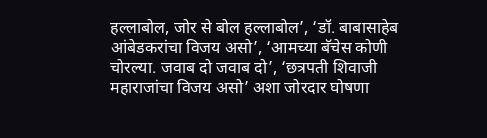हल्लाबोल, जोर से बोल हल्लाबोल’, ‘डॉ. बाबासाहेब आंबेडकरांचा विजय असो’, ‘आमच्या बॅचेस कोणी चोरल्या. जवाब दो जवाब दो’, ‘छत्रपती शिवाजी महाराजांचा विजय असो’ अशा जोरदार घोषणा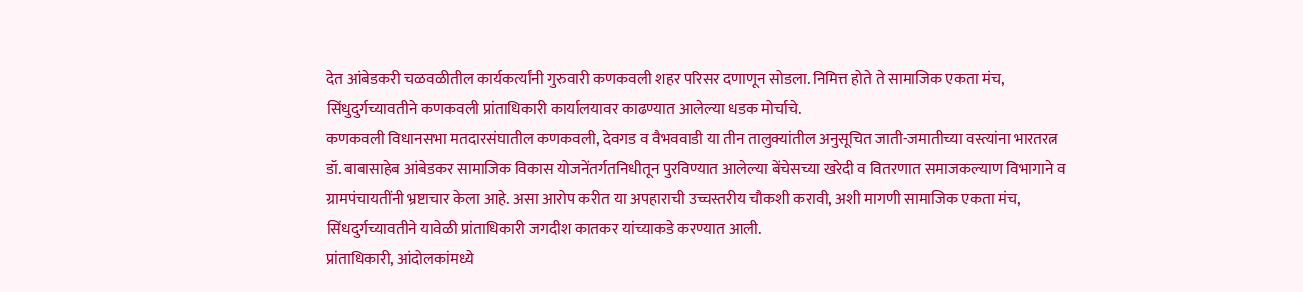देत आंबेडकरी चळवळीतील कार्यकर्त्यांनी गुरुवारी कणकवली शहर परिसर दणाणून सोडला. निमित्त होते ते सामाजिक एकता मंच, सिंधुदुर्गच्यावतीने कणकवली प्रांताधिकारी कार्यालयावर काढण्यात आलेल्या धडक मोर्चाचे.
कणकवली विधानसभा मतदारसंघातील कणकवली, देवगड व वैभववाडी या तीन तालुक्यांतील अनुसूचित जाती-जमातीच्या वस्त्यांना भारतरत्न डॉ. बाबासाहेब आंबेडकर सामाजिक विकास योजनेंतर्गतनिधीतून पुरविण्यात आलेल्या बेंचेसच्या खरेदी व वितरणात समाजकल्याण विभागाने व ग्रामपंचायतींनी भ्रष्टाचार केला आहे. असा आरोप करीत या अपहाराची उच्चस्तरीय चौकशी करावी, अशी मागणी सामाजिक एकता मंच, सिंधदुर्गच्यावतीने यावेळी प्रांताधिकारी जगदीश कातकर यांच्याकडे करण्यात आली.
प्रांताधिकारी, आंदोलकांमध्ये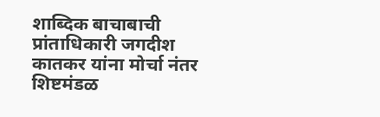शाब्दिक बाचाबाची
प्रांताधिकारी जगदीश कातकर यांना मोर्चा नंतर शिष्टमंडळ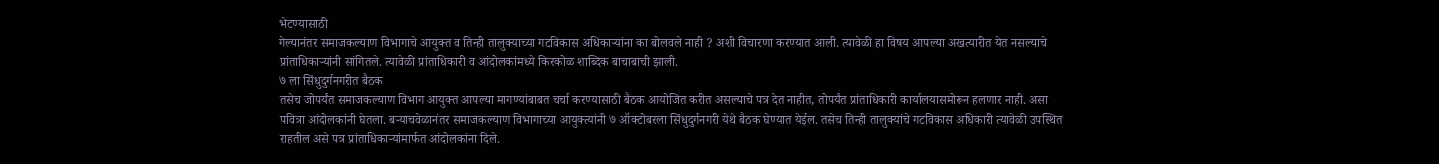भेटण्यासाठी
गेल्यानंतर समाजकल्याण विभागाचे आयुक्त व तिन्ही तालुक्याच्या गटविकास अधिकाऱ्यांना का बोलवले नाही ? अशी विचारणा करण्यात आली. त्यावेळी हा विषय आपल्या अखत्यारीत येत नसल्याचे प्रांताधिकाऱ्यांनी सांगितले. त्यावेळी प्रांताधिकारी व आंदोलकांमध्ये किरकोळ शाब्दिक बाचाबाची झाली.
७ ला सिंधुदुर्गनगरीत बैठक
तसेच जोपर्यंत समाजकल्याण विभाग आयुक्त आपल्या मागण्यांबाबत चर्चा करण्यासाठी बैठक आयोजित करीत असल्याचे पत्र देत नाहीत, तोपर्यंत प्रांताधिकारी कार्यालयासमोरून हलणार नाही. असा पवित्रा आंदोलकांनी घेतला. बऱ्याचवेळानंतर समाजकल्याण विभागाच्या आयुक्त्यांनी ७ ऑक्टोबरला सिंधुदुर्गनगरी येथे बैठक घेण्यात येईल. तसेच तिन्ही तालुक्यांचे गटविकास अधिकारी त्यावेळी उपस्थित राहतील असे पत्र प्रांताधिकाऱ्यांमार्फत आंदोलकांना दिले.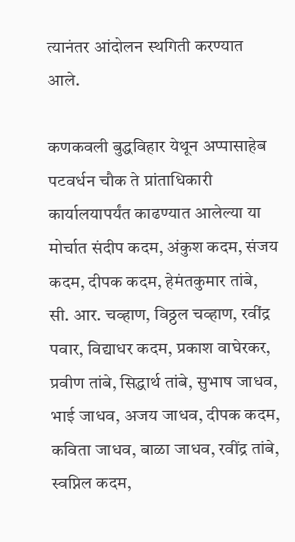त्यानंतर आंदोलन स्थगिती करण्यात आले.

कणकवली बुद्धविहार येथून अप्पासाहेब पटवर्धन चौक ते प्रांताधिकारी कार्यालयापर्यंत काढण्यात आलेल्या या मोर्चात संदीप कदम, अंकुश कदम, संजय कदम, दीपक कदम, हेमंतकुमार तांबे, सी. आर. चव्हाण, विठ्ठल चव्हाण, रवींद्र पवार, विद्याधर कदम, प्रकाश वाघेरकर, प्रवीण तांबे, सिद्धार्थ तांबे, सुभाष जाधव, भाई जाधव, अजय जाधव, दीपक कदम, कविता जाधव, बाळा जाधव, रवींद्र तांबे, स्वप्निल कदम,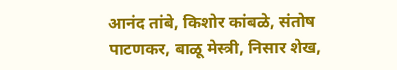आनंद तांबे, किशोर कांबळे, संतोष पाटणकर, बाळू मेस्त्री, निसार शेख,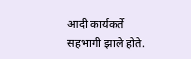आदी कार्यकर्ते सहभागी झाले होते.